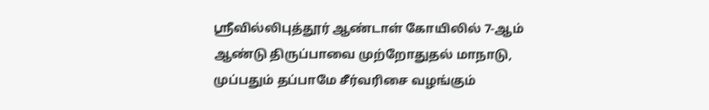ஸ்ரீவில்லிபுத்தூர் ஆண்டாள் கோயிலில் 7-ஆம் ஆண்டு திருப்பாவை முற்றோதுதல் மாநாடு, முப்பதும் தப்பாமே சீர்வரிசை வழங்கும்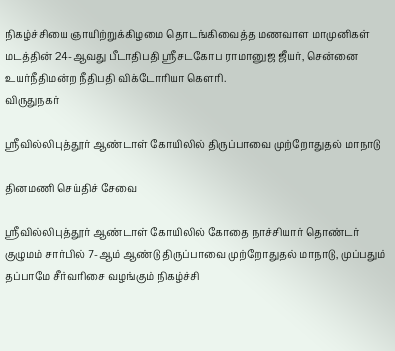நிகழ்ச்சியை ஞாயிற்றுக்கிழமை தொடங்கிவைத்த மணவாள மாமுனிகள் மடத்தின் 24-ஆவது பீடாதிபதி ஸ்ரீசடகோப ராமானுஜ ஜீயர், சென்னை உயர்நீதிமன்ற நீதிபதி விக்டோரியா கௌரி.
விருதுநகர்

ஸ்ரீவில்லிபுத்தூர் ஆண்டாள் கோயிலில் திருப்பாவை முற்றோதுதல் மாநாடு

தினமணி செய்திச் சேவை

ஸ்ரீவில்லிபுத்தூர் ஆண்டாள் கோயிலில் கோதை நாச்சியார் தொண்டர் குழுமம் சார்பில் 7-ஆம் ஆண்டு திருப்பாவை முற்றோதுதல் மாநாடு, முப்பதும் தப்பாமே சீர்வரிசை வழங்கும் நிகழ்ச்சி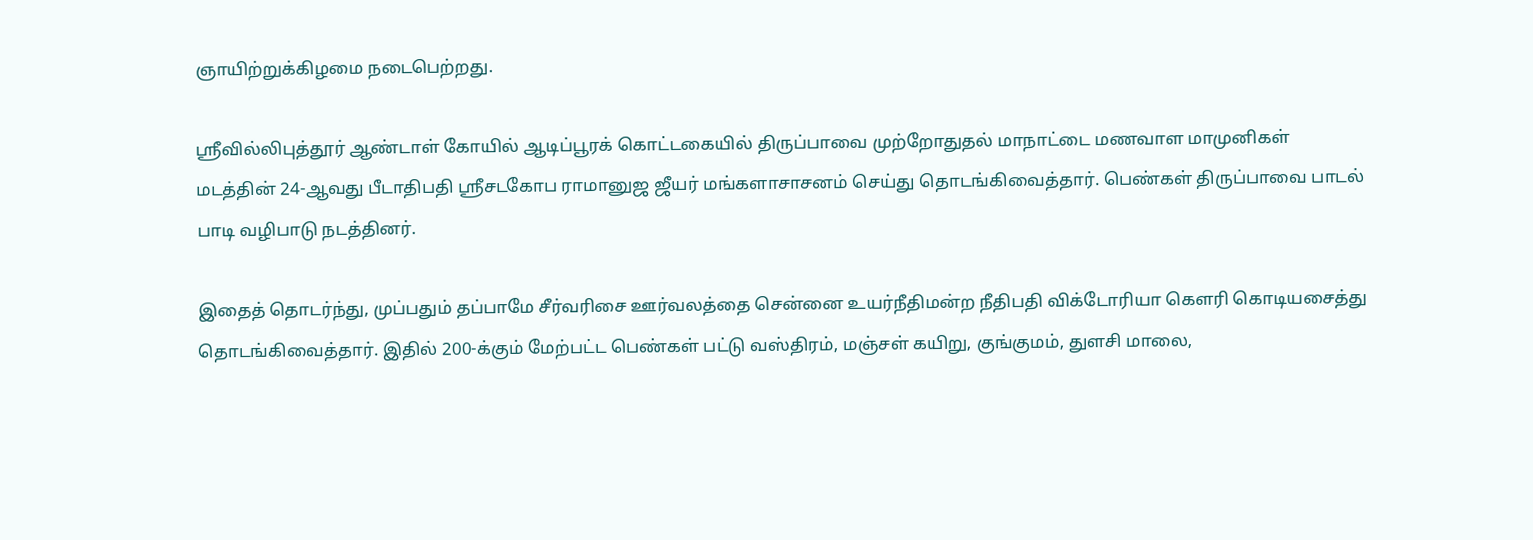ஞாயிற்றுக்கிழமை நடைபெற்றது.

ஸ்ரீவில்லிபுத்தூர் ஆண்டாள் கோயில் ஆடிப்பூரக் கொட்டகையில் திருப்பாவை முற்றோதுதல் மாநாட்டை மணவாள மாமுனிகள் மடத்தின் 24-ஆவது பீடாதிபதி ஸ்ரீசடகோப ராமானுஜ ஜீயர் மங்களாசாசனம் செய்து தொடங்கிவைத்தார். பெண்கள் திருப்பாவை பாடல் பாடி வழிபாடு நடத்தினர்.

இதைத் தொடர்ந்து, முப்பதும் தப்பாமே சீர்வரிசை ஊர்வலத்தை சென்னை உயர்நீதிமன்ற நீதிபதி விக்டோரியா கௌரி கொடியசைத்து தொடங்கிவைத்தார். இதில் 200-க்கும் மேற்பட்ட பெண்கள் பட்டு வஸ்திரம், மஞ்சள் கயிறு, குங்குமம், துளசி மாலை,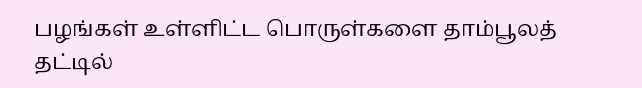பழங்கள் உள்ளிட்ட பொருள்களை தாம்பூலத் தட்டில்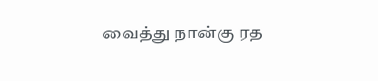வைத்து நான்கு ரத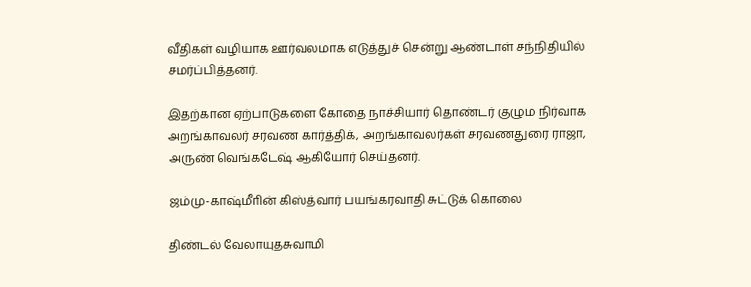வீதிகள் வழியாக ஊர்வலமாக எடுத்துச் சென்று ஆண்டாள் சந்நிதியில் சமர்ப்பித்தனர்.

இதற்கான ஏற்பாடுகளை கோதை நாச்சியார் தொண்டர் குழும நிர்வாக அறங்காவலர் சரவண கார்த்திக், அறங்காவலர்கள் சரவணதுரை ராஜா, அருண் வெங்கடேஷ் ஆகியோர் செய்தனர்.

ஜம்மு-காஷ்மீாின் கிஸ்த்வார் பயங்கரவாதி சுட்டுக் கொலை

திண்டல் வேலாயுதசுவாமி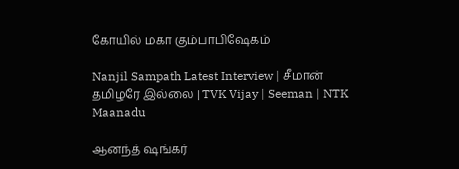கோயில் மகா கும்பாபிஷேகம்

Nanjil Sampath Latest Interview | சீமான் தமிழரே இல்லை | TVK Vijay | Seeman | NTK Maanadu

ஆனந்த் ஷங்கர்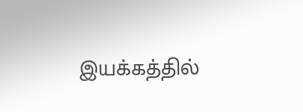இயக்கத்தில்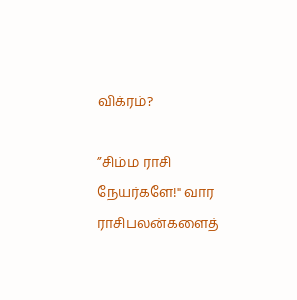விக்ரம்?

”சிம்ம ராசி நேயர்களே!" வார ராசிபலன்களைத்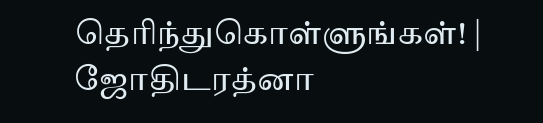தெரிந்துகொள்ளுங்கள்! | ஜோதிடரத்னா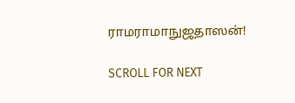ராமராமாநுஜதாஸன்!

SCROLL FOR NEXT